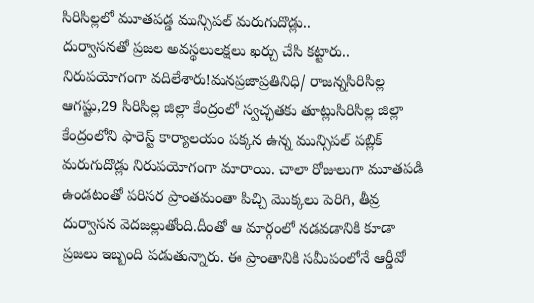సిరిసిల్లలో మూతపడ్డ మున్సిపల్ మరుగుదొడ్లు..
దుర్వాసనతో ప్రజల అవస్థలులక్షలు ఖర్చు చేసి కట్టారు.. నిరుపయోగంగా వదిలేశారు!మనప్రజాప్రతినిధి/ రాజన్నసిరిసిల్ల ఆగష్టు,29 సిరిసిల్ల జిల్లా కేంద్రంలో స్వచ్ఛతకు తూట్లుసిరిసిల్ల జిల్లా కేంద్రంలోని ఫారెస్ట్ కార్యాలయం పక్కన ఉన్న మున్సిపల్ పబ్లిక్ మరుగుదొడ్లు నిరుపయోగంగా మారాయి. చాలా రోజులుగా మూతపడి ఉండటంతో పరిసర ప్రాంతమంతా పిచ్చి మొక్కలు పెరిగి, తీవ్ర దుర్వాసన వెదజల్లుతోంది.దీంతో ఆ మార్గంలో నడవడానికి కూడా ప్రజలు ఇబ్బంది పడుతున్నారు. ఈ ప్రాంతానికి సమీపంలోనే ఆర్డీవో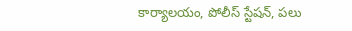కార్యాలయం, పోలీస్ స్టేషన్, పలు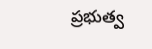ప్రభుత్వ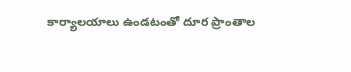కార్యాలయాలు ఉండటంతో దూర ప్రాంతాల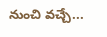నుంచి వచ్చే...